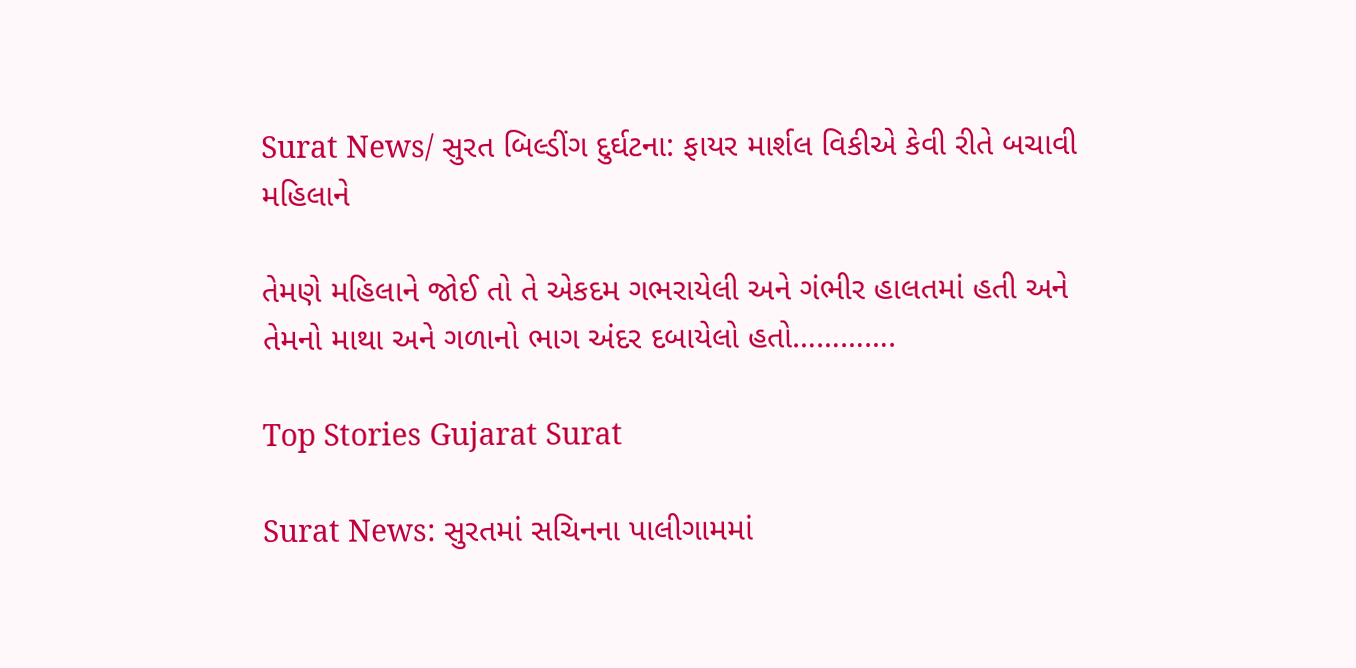Surat News/ સુરત બિલ્ડીંગ દુર્ઘટના: ફાયર માર્શલ વિકીએ કેવી રીતે બચાવી મહિલાને

તેમણે મહિલાને જોઈ તો તે એકદમ ગભરાયેલી અને ગંભીર હાલતમાં હતી અને તેમનો માથા અને ગળાનો ભાગ અંદર દબાયેલો હતો………….

Top Stories Gujarat Surat

Surat News: સુરતમાં સચિનના પાલીગામમાં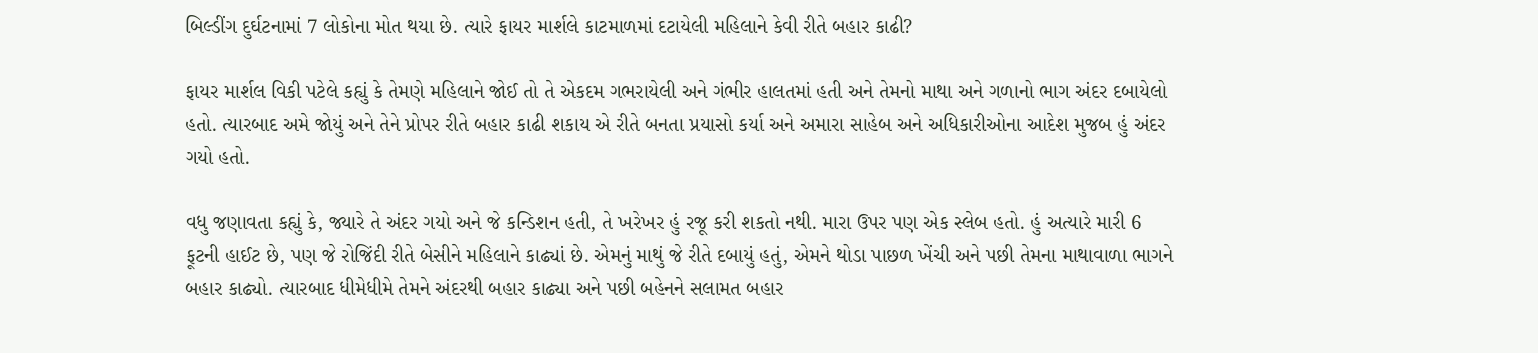બિલ્ડીંગ દુર્ઘટનામાં 7 લોકોના મોત થયા છે. ત્યારે ફાયર માર્શલે કાટમાળમાં દટાયેલી મહિલાને કેવી રીતે બહાર કાઢી?

ફાયર માર્શલ વિકી પટેલે કહ્યું કે તેમણે મહિલાને જોઈ તો તે એકદમ ગભરાયેલી અને ગંભીર હાલતમાં હતી અને તેમનો માથા અને ગળાનો ભાગ અંદર દબાયેલો હતો. ત્યારબાદ અમે જોયું અને તેને પ્રોપર રીતે બહાર કાઢી શકાય એ રીતે બનતા પ્રયાસો કર્યા અને અમારા સાહેબ અને અધિકારીઓના આદેશ મુજબ હું અંદર ગયો હતો.

વધુ જણાવતા કહ્યું કે, જ્યારે તે અંદર ગયો અને જે કન્ડિશન હતી, તે ખરેખર હું રજૂ કરી શકતો નથી. મારા ઉપર પણ એક સ્લેબ હતો. હું અત્યારે મારી 6 ફૂટની હાઈટ છે, પણ જે રોજિંદી રીતે બેસીને મહિલાને કાઢ્યાં છે. એમનું માથું જે રીતે દબાયું હતું, એમને થોડા પાછળ ખેંચી અને પછી તેમના માથાવાળા ભાગને બહાર કાઢ્યો. ત્યારબાદ ધીમેધીમે તેમને અંદરથી બહાર કાઢ્યા અને પછી બહેનને સલામત બહાર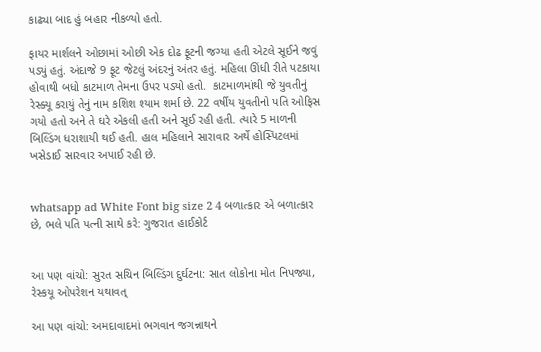કાઢ્યા બાદ હું બહાર નીકળ્યો હતો.

ફાયર માર્શલને ઓછામાં ઓછી એક દોઢ ફૂટની જગ્યા હતી એટલે સૂઈને જવું પડ્યું હતું. અંદાજે 9 ફૂટ જેટલું અંદરનું અંતર હતું. મહિલા ઊંધી રીતે પટકાયા હોવાથી બધો કાટમાળ તેમના ઉપર પડ્યો હતો.  કાટમાળમાંથી જે યુવતીનું રેસ્ક્યૂ કરાયું તેનું નામ કશિશ શ્યામ શર્મા છે. 22 વર્ષીય યુવતીનો પતિ ઓફિસ ગયો હતો અને તે ઘરે એકલી હતી અને સૂઈ રહી હતી. ત્યારે 5 માળની બિલ્ડિંગ ધરાશાયી થઈ હતી. હાલ મહિલાને સારાવાર અર્થે હોસ્પિટલમાં ખસેડાઈ સારવાર અપાઈ રહી છે.


whatsapp ad White Font big size 2 4 બળાત્કાર એ બળાત્કાર છે, ભલે પતિ પત્ની સાથે કરે: ગુજરાત હાઈકોર્ટ


આ પણ વાંચો: સુરત સચિન બિલ્ડિંગ દુર્ઘટના: સાત લોકોના મોત નિપજ્યા, રેસ્કયૂ ઓપરેશન યથાવત્

આ પણ વાંચો: અમદાવાદમાં ભગવાન જગન્નાથને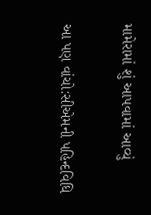મામેરામાં શું આપવામાં આવ્યું

આ પણ વાંચો:સીએમની પહિન્દવિધિ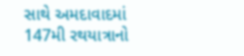સાથે અમદાવાદમાં 147મી રથયાત્રાનો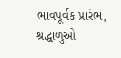ભાવપૂર્વક પ્રારંભ, શ્રદ્ધાળુઓ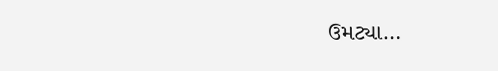ઉમટ્યા…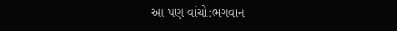આ પણ વાંચો:ભગવાન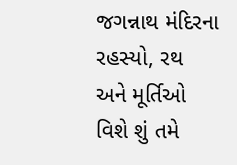જગન્નાથ મંદિરના રહસ્યો, રથ અને મૂર્તિઓ વિશે શું તમે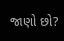જાણો છો?